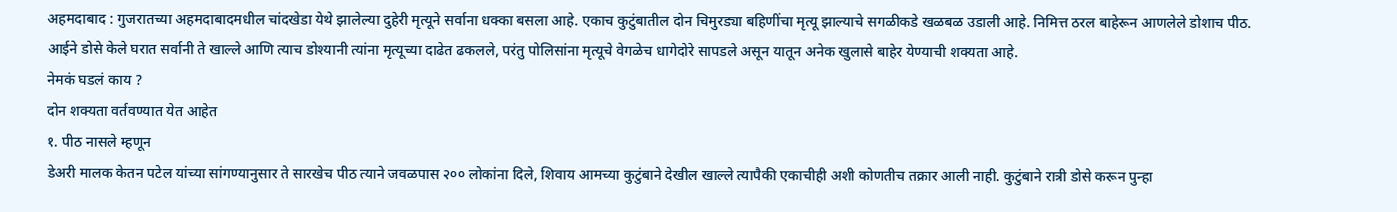अहमदाबाद : गुजरातच्या अहमदाबादमधील चांदखेडा येथे झालेल्या दुहेरी मृत्यूने सर्वाना धक्का बसला आहे. एकाच कुटुंबातील दोन चिमुरड्या बहिणींचा मृत्यू झाल्याचे सगळीकडे खळबळ उडाली आहे. निमित्त ठरल बाहेरून आणलेले डोशाच पीठ. आईने डोसे केले घरात सर्वानी ते खाल्ले आणि त्याच डोश्यानी त्यांना मृत्यूच्या दाढेत ढकलले, परंतु पोलिसांना मृत्यूचे वेगळेच धागेदोरे सापडले असून यातून अनेक खुलासे बाहेर येण्याची शक्यता आहे.
नेमकं घडलं काय ?
दोन शक्यता वर्तवण्यात येत आहेत
१. पीठ नासले म्हणून
डेअरी मालक केतन पटेल यांच्या सांगण्यानुसार ते सारखेच पीठ त्याने जवळपास २०० लोकांना दिले, शिवाय आमच्या कुटुंबाने देखील खाल्ले त्यापैकी एकाचीही अशी कोणतीच तक्रार आली नाही. कुटुंबाने रात्री डोसे करून पुन्हा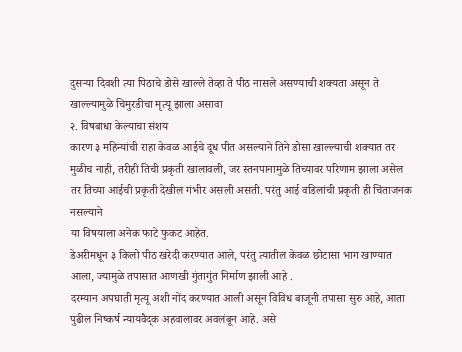दुसऱ्या दिवशी त्या पिठाचे डोसे खाल्ले तेव्हा ते पीठ नासले असण्याची शक्यता असून ते खाल्ल्यामुळे चिमुरडीचा मृत्यू झाला असावा
२. विषबाधा केल्याचा संशय
कारण ३ महिन्यांची राहा केवळ आईचे दूध पीत असल्याने तिने डोसा खाल्ल्याची शक्यात तर मुळीच नाही, तरीही तिची प्रकृती खालावली, जर स्तनपानामुळे तिच्यावर परिणाम झाला असेल तर तिच्या आईची प्रकृती देखील गंभीर असली असती. परंतु आई वडिलांची प्रकृती ही चिंताजनक नसल्याने
या विषयाला अनेक फाटे फुकट आहेत.
डेअरीमधून ३ किलो पीठ खरेदी करण्यात आले, परंतु त्यातील केवळ छोटासा भाग खाण्यात आला, ज्यामुळे तपासात आणखी गुंतागुंत निर्माण झाली आहे .
दरम्यान अपघाती मृत्यू अशी नोंद करण्यात आली असून विविध बाजूनी तपासा सुरु आहे, आता पुढील निष्कर्ष न्यायवैद्क अहवालावर अवलंबून आहे. असे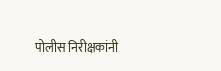पोलीस निरीक्षकांनी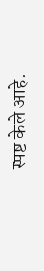स्पष्ट केले आहे.